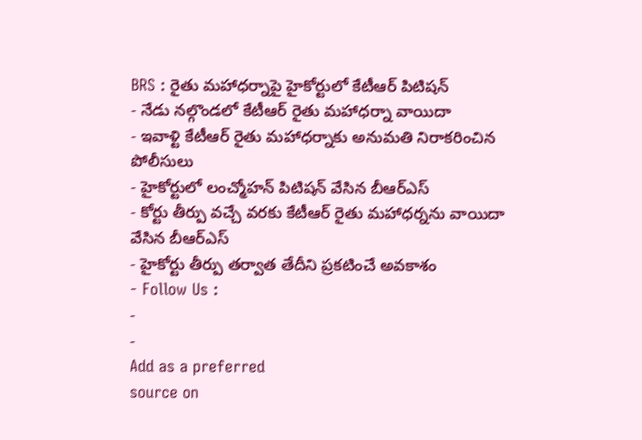BRS : రైతు మహాధర్నాపై హైకోర్టులో కేటీఆర్ పిటిషన్
- నేడు నల్గొండలో కేటీఆర్ రైతు మహాధర్నా వాయిదా
- ఇవాళ్టి కేటీఆర్ రైతు మహాధర్నాకు అనుమతి నిరాకరించిన పోలీసులు
- హైకోర్టులో లంచ్మోహన్ పిటిషన్ వేసిన బీఆర్ఎస్
- కోర్టు తీర్పు వచ్చే వరకు కేటీఆర్ రైతు మహాధర్నను వాయిదా వేసిన బీఆర్ఎస్
- హైకోర్టు తీర్పు తర్వాత తేదీని ప్రకటించే అవకాశం
- Follow Us :
-
-
Add as a preferred
source on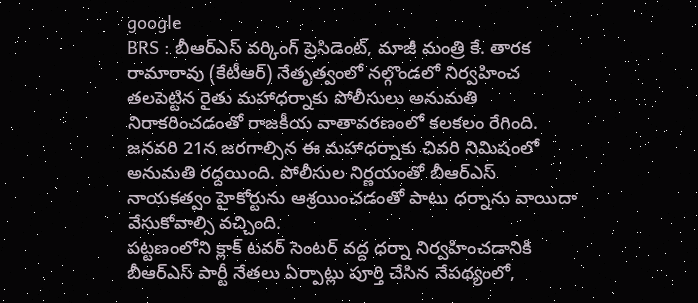google
BRS : బీఆర్ఎస్ వర్కింగ్ ప్రెసిడెంట్, మాజీ మంత్రి కే. తారక రామారావు (కేటీఆర్) నేతృత్వంలో నల్గొండలో నిర్వహించ తలపెట్టిన రైతు మహాధర్నాకు పోలీసులు అనుమతి నిరాకరించడంతో రాజకీయ వాతావరణంలో కలకలం రేగింది. జనవరి 21న జరగాల్సిన ఈ మహాధర్నాకు చివరి నిమిషంలో అనుమతి రద్దయింది. పోలీసుల నిర్ణయంతో బీఆర్ఎస్ నాయకత్వం హైకోర్టును ఆశ్రయించడంతో పాటు ధర్నాను వాయిదా వేసుకోవాల్సి వచ్చింది.
పట్టణంలోని క్లాక్ టవర్ సెంటర్ వద్ద ధర్నా నిర్వహించడానికి బీఆర్ఎస్ పార్టీ నేతలు ఏర్పాట్లు పూర్తి చేసిన నేపథ్యంలో,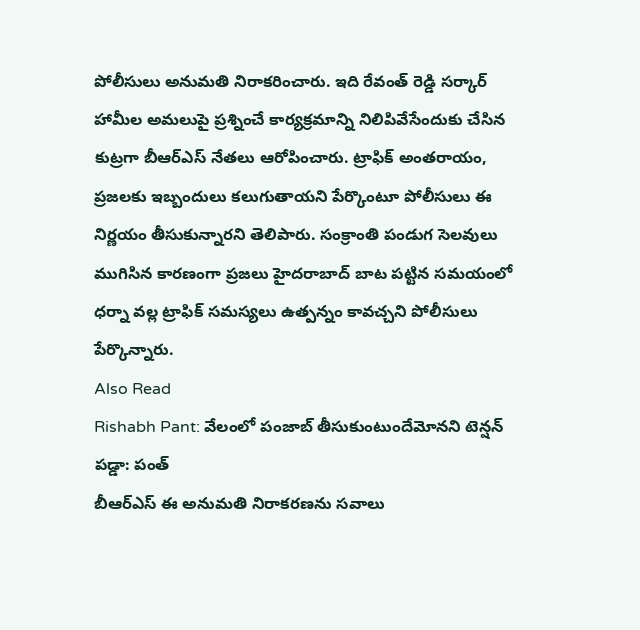పోలీసులు అనుమతి నిరాకరించారు. ఇది రేవంత్ రెడ్డి సర్కార్ హామీల అమలుపై ప్రశ్నించే కార్యక్రమాన్ని నిలిపివేసేందుకు చేసిన కుట్రగా బీఆర్ఎస్ నేతలు ఆరోపించారు. ట్రాఫిక్ అంతరాయం, ప్రజలకు ఇబ్బందులు కలుగుతాయని పేర్కొంటూ పోలీసులు ఈ నిర్ణయం తీసుకున్నారని తెలిపారు. సంక్రాంతి పండుగ సెలవులు ముగిసిన కారణంగా ప్రజలు హైదరాబాద్ బాట పట్టిన సమయంలో ధర్నా వల్ల ట్రాఫిక్ సమస్యలు ఉత్పన్నం కావచ్చని పోలీసులు పేర్కొన్నారు.
Also Read
Rishabh Pant: వేలంలో పంజాబ్ తీసుకుంటుందేమోనని టెన్షన్ పడ్డా: పంత్
బీఆర్ఎస్ ఈ అనుమతి నిరాకరణను సవాలు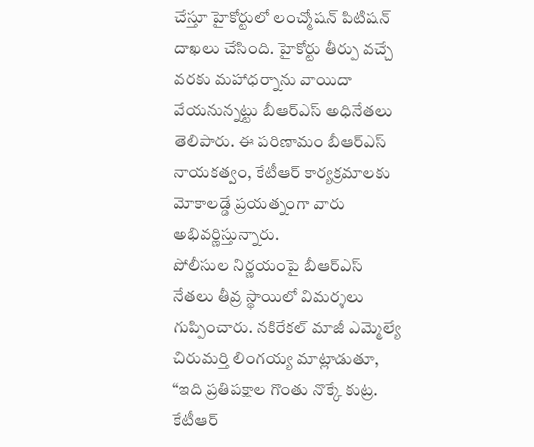చేస్తూ హైకోర్టులో లంచ్మోషన్ పిటిషన్ దాఖలు చేసింది. హైకోర్టు తీర్పు వచ్చే వరకు మహాధర్నాను వాయిదా వేయనున్నట్టు బీఆర్ఎస్ అధినేతలు తెలిపారు. ఈ పరిణామం బీఆర్ఎస్ నాయకత్వం, కేటీఆర్ కార్యక్రమాలకు మోకాలడ్డే ప్రయత్నంగా వారు అభివర్ణిస్తున్నారు.
పోలీసుల నిర్ణయంపై బీఆర్ఎస్ నేతలు తీవ్ర స్థాయిలో విమర్శలు గుప్పించారు. నకిరేకల్ మాజీ ఎమ్మెల్యే చిరుమర్తి లింగయ్య మాట్లాడుతూ, “ఇది ప్రతిపక్షాల గొంతు నొక్కే కుట్ర. కేటీఆర్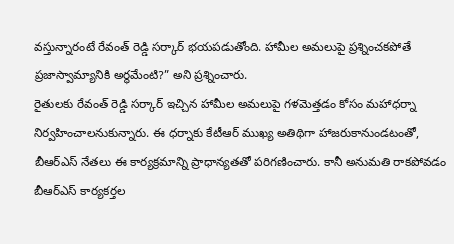వస్తున్నారంటే రేవంత్ రెడ్డి సర్కార్ భయపడుతోంది. హామీల అమలుపై ప్రశ్నించకపోతే ప్రజాస్వామ్యానికి అర్థమేంటి?” అని ప్రశ్నించారు.
రైతులకు రేవంత్ రెడ్డి సర్కార్ ఇచ్చిన హామీల అమలుపై గళమెత్తడం కోసం మహాధర్నా నిర్వహించాలనుకున్నారు. ఈ ధర్నాకు కేటీఆర్ ముఖ్య అతిథిగా హాజరుకానుండటంతో, బీఆర్ఎస్ నేతలు ఈ కార్యక్రమాన్ని ప్రాధాన్యతతో పరిగణించారు. కానీ అనుమతి రాకపోవడం బీఆర్ఎస్ కార్యకర్తల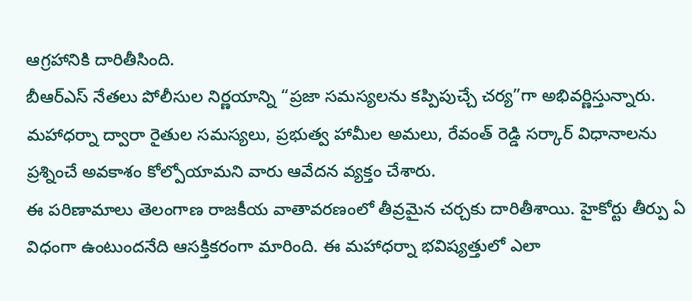ఆగ్రహానికి దారితీసింది.
బీఆర్ఎస్ నేతలు పోలీసుల నిర్ణయాన్ని “ప్రజా సమస్యలను కప్పిపుచ్చే చర్య”గా అభివర్ణిస్తున్నారు. మహాధర్నా ద్వారా రైతుల సమస్యలు, ప్రభుత్వ హామీల అమలు, రేవంత్ రెడ్డి సర్కార్ విధానాలను ప్రశ్నించే అవకాశం కోల్పోయామని వారు ఆవేదన వ్యక్తం చేశారు.
ఈ పరిణామాలు తెలంగాణ రాజకీయ వాతావరణంలో తీవ్రమైన చర్చకు దారితీశాయి. హైకోర్టు తీర్పు ఏ విధంగా ఉంటుందనేది ఆసక్తికరంగా మారింది. ఈ మహాధర్నా భవిష్యత్తులో ఎలా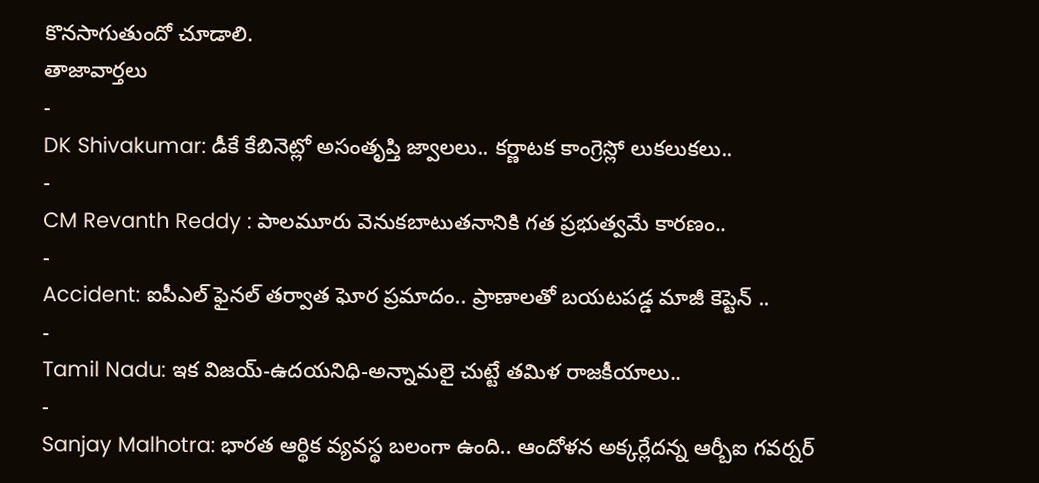కొనసాగుతుందో చూడాలి.
తాజావార్తలు
-
DK Shivakumar: డీకే కేబినెట్లో అసంతృప్తి జ్వాలలు.. కర్ణాటక కాంగ్రెస్లో లుకలుకలు..
-
CM Revanth Reddy : పాలమూరు వెనుకబాటుతనానికి గత ప్రభుత్వమే కారణం..
-
Accident: ఐపీఎల్ ఫైనల్ తర్వాత ఘోర ప్రమాదం.. ప్రాణాలతో బయటపడ్డ మాజీ కెప్టెన్ ..
-
Tamil Nadu: ఇక విజయ్-ఉదయనిధి-అన్నామలై చుట్టే తమిళ రాజకీయాలు..
-
Sanjay Malhotra: భారత ఆర్థిక వ్యవస్థ బలంగా ఉంది.. ఆందోళన అక్కర్లేదన్న ఆర్బీఐ గవర్నర్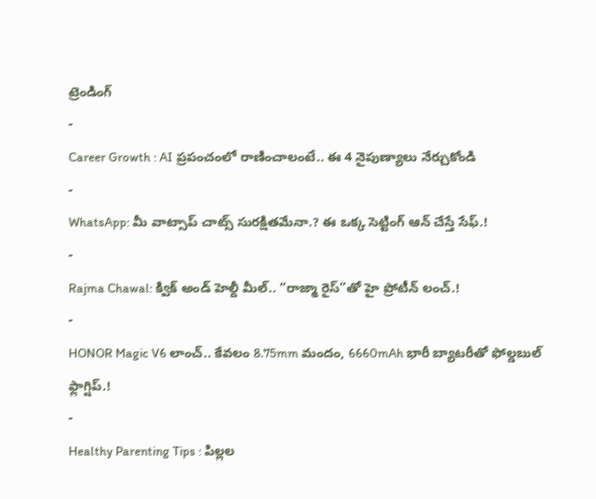ట్రెండింగ్
-
Career Growth : AI ప్రపంచంలో రాణించాలంటే.. ఈ 4 నైపుణ్యాలు నేర్చుకోండి
-
WhatsApp: మీ వాట్సాప్ చాట్స్ సురక్షితమేనా.? ఈ ఒక్క సెట్టింగ్ ఆన్ చేస్తే సేఫ్.!
-
Rajma Chawal: క్విక్ అండ్ హెల్దీ మీల్.. “రాజ్మా రైస్”తో హై ప్రోటీన్ లంచ్.!
-
HONOR Magic V6 లాంచ్.. కేవలం 8.75mm మందం, 6660mAh భారీ బ్యాటరీతో ఫోల్డబుల్ ఫ్లాగ్షిప్.!
-
Healthy Parenting Tips : పిల్లల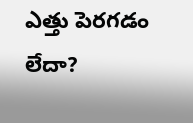ఎత్తు పెరగడం లేదా?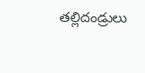తల్లిదండ్రులు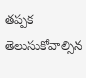తప్పక తెలుసుకోవాల్సిన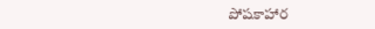పోషకాహార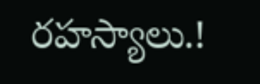రహస్యాలు.!